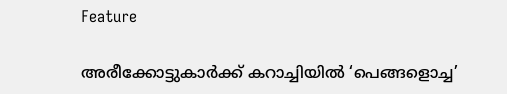Feature

അരീക്കോട്ടുകാർക്ക്‌ കറാച്ചിയിൽ ‘പെങ്ങളൊച്ച’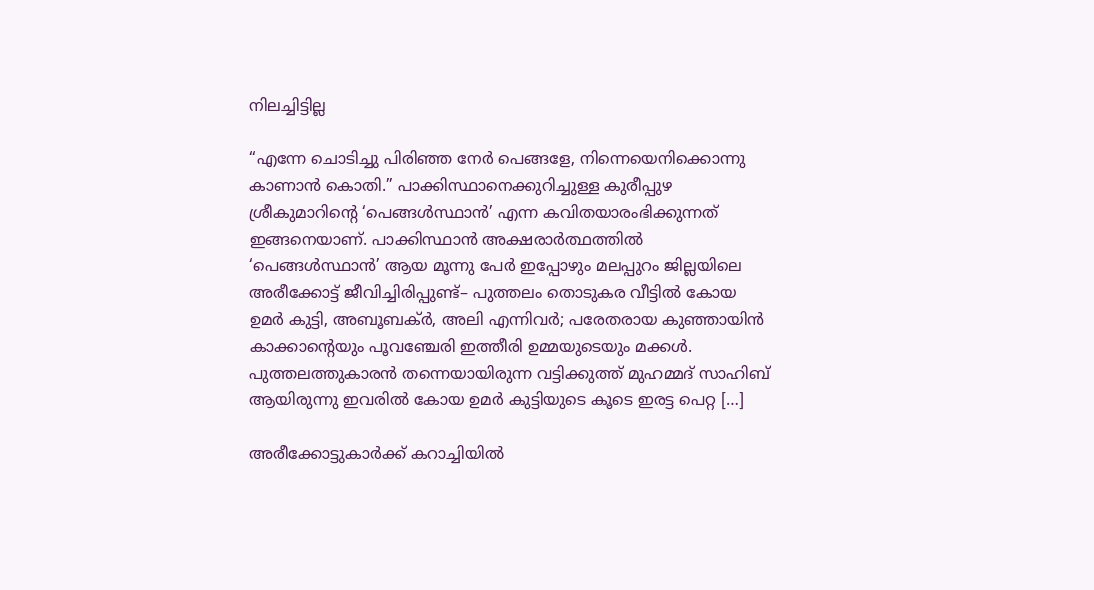നിലച്ചിട്ടില്ല

“എന്നേ ചൊടിച്ചു പിരിഞ്ഞ നേര്‍ പെങ്ങളേ, നിന്നെയെനിക്കൊന്നു കാണാന്‍ കൊതി.” പാക്കിസ്ഥാനെക്കുറിച്ചുള്ള കുരീപ്പുഴ ശ്രീകുമാറിന്റെ ‘പെങ്ങൾസ്ഥാൻ’ എന്ന കവിതയാരംഭിക്കുന്നത്‌ ഇങ്ങനെയാണ്‌. പാക്കിസ്ഥാൻ അക്ഷരാർത്ഥത്തിൽ ‘പെങ്ങൾസ്ഥാൻ’ ആയ മൂന്നു പേർ ഇപ്പോഴും മലപ്പുറം ജില്ലയിലെ അരീക്കോട്ട്‌ ജീവിച്ചിരിപ്പുണ്ട്‌– പുത്തലം തൊടുകര വീട്ടിൽ കോയ ഉമർ കുട്ടി, അബൂബക്‌ർ, അലി എന്നിവർ; പരേതരായ കുഞ്ഞായിൻ കാക്കാന്റെയും പൂവഞ്ചേരി ഇത്തീരി ഉമ്മയുടെയും മക്കൾ. പുത്തലത്തുകാരൻ തന്നെയായിരുന്ന വട്ടിക്കുത്ത്‌ മുഹമ്മദ്‌ സാഹിബ്‌ ആയിരുന്നു ഇവരിൽ കോയ ഉമർ കുട്ടിയുടെ കൂടെ ഇരട്ട പെറ്റ […]

അരീക്കോട്ടുകാർക്ക്‌ കറാച്ചിയിൽ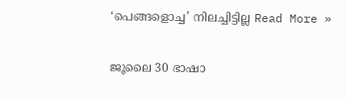‘പെങ്ങളൊച്ച’ നിലച്ചിട്ടില്ല Read More »

ജൂലൈ 30 ഭാഷാ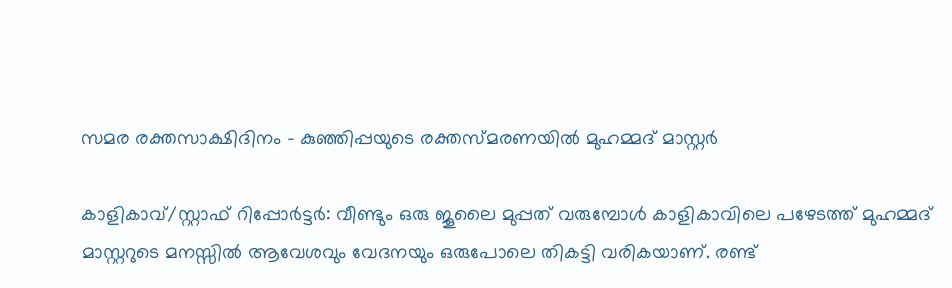സമര രക്തസാക്ഷിദിനം – കുഞ്ഞിപ്പയുടെ രക്തസ്മരണയിൽ മുഹമ്മദ്‌ മാസ്റ്റർ

കാളികാവ്‌/സ്റ്റാഫ്‌ റിപ്പോർട്ടർ: വീണ്ടും ഒരു ജൂലൈ മുപ്പത്‌ വരുമ്പോൾ കാളികാവിലെ പഴേടത്ത്‌ മുഹമ്മദ്‌ മാസ്റ്ററുടെ മനസ്സിൽ ആവേശവും വേദനയും ഒരുപോലെ തികട്ടി വരികയാണ്‌. രണ്ട്‌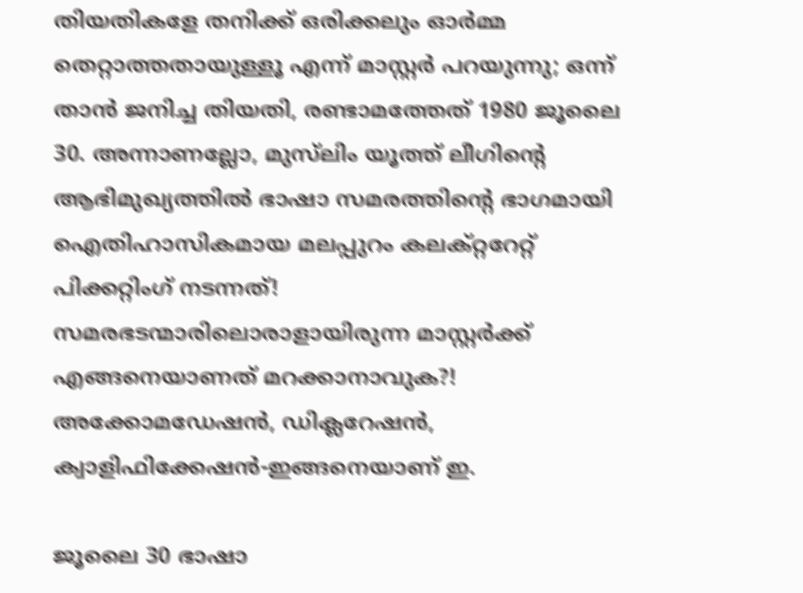തിയതികളേ തനിക്ക്‌ ഒരിക്കലും ഓർമ്മ തെറ്റാത്തതായുള്ളൂ എന്ന് മാസ്റ്റർ പറയുന്നു; ഒന്ന് താൻ ജനിച്ച തിയതി, രണ്ടാമത്തേത്‌ 1980 ജൂലൈ 30. അന്നാണല്ലോ, മുസ്‌ലിം യൂത്ത്‌ ലീഗിന്റെ ആഭിമുഖ്യത്തിൽ ഭാഷാ സമരത്തിന്റെ ഭാഗമായി ഐതിഹാസികമായ മലപ്പുറം കലക്റ്ററേറ്റ്‌ പിക്കറ്റിംഗ്‌ നടന്നത്‌! സമരഭടന്മാരിലൊരാളായിരുന്ന മാസ്റ്റർക്ക്‌ എങ്ങനെയാണത്‌ മറക്കാനാവുക?! അക്കോമഡേഷൻ, ഡിക്ലറേഷൻ, ക്വാളിഫിക്കേഷൻ-ഇങ്ങനെയാണ്‌ ഇ.

ജൂലൈ 30 ഭാഷാ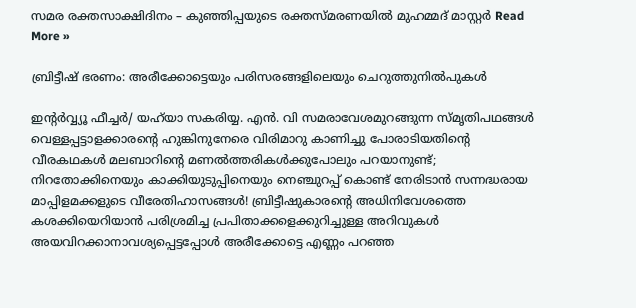സമര രക്തസാക്ഷിദിനം – കുഞ്ഞിപ്പയുടെ രക്തസ്മരണയിൽ മുഹമ്മദ്‌ മാസ്റ്റർ Read More »

ബ്രിട്ടീഷ്‌ ഭരണം: അരീക്കോട്ടെയും പരിസരങ്ങളിലെയും ചെറുത്തുനിൽപുകൾ

ഇന്റർവ്വ്യൂ ഫീച്ചർ/ യഹ്‌യാ സകരിയ്യ. എൻ. വി സമരാവേശമുറങ്ങുന്ന സ്മൃതിപഥങ്ങള്‍ വെള്ളപ്പട്ടാളക്കാരന്റെ ഹുങ്കിനുനേരെ വിരിമാറു കാണിച്ചു പോരാടിയതിന്റെ വീരകഥകള്‍ മലബാറിന്റെ മണല്‍ത്തരികള്‍ക്കുപോലും പറയാനുണ്ട്; നിറതോക്കിനെയും കാക്കിയുടുപ്പിനെയും നെഞ്ചുറപ്പ് കൊണ്ട് നേരിടാന്‍ സന്നദ്ധരായ മാപ്പിളമക്കളുടെ വീരേതിഹാസങ്ങള്‍! ബ്രിട്ടീഷുകാരന്റെ അധിനിവേശത്തെ കശക്കിയെറിയാന്‍ പരിശ്രമിച്ച പ്രപിതാക്കളെക്കുറിച്ചുള്ള അറിവുകൾ അയവിറക്കാനാവശ്യപ്പെട്ടപ്പോള്‍ അരീക്കോട്ടെ എണ്ണം പറഞ്ഞ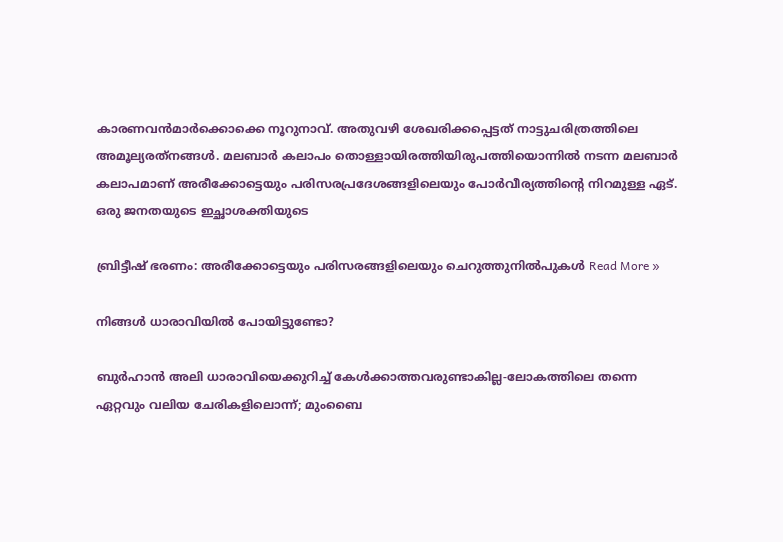കാരണവന്‍മാര്‍ക്കൊക്കെ നൂറുനാവ്. അതുവഴി ശേഖരിക്കപ്പെട്ടത് നാട്ടുചരിത്രത്തിലെ അമൂല്യരത്‌നങ്ങള്‍. മലബാര്‍ കലാപം തൊള്ളായിരത്തിയിരുപത്തിയൊന്നില്‍ നടന്ന മലബാർ കലാപമാണ്‌ അരീക്കോട്ടെയും പരിസരപ്രദേശങ്ങളിലെയും പോര്‍വീര്യത്തിന്റെ നിറമുള്ള ഏട്. ഒരു ജനതയുടെ ഇച്ഛാശക്തിയുടെ

ബ്രിട്ടീഷ്‌ ഭരണം: അരീക്കോട്ടെയും പരിസരങ്ങളിലെയും ചെറുത്തുനിൽപുകൾ Read More »

നിങ്ങൾ ധാരാവിയിൽ പോയിട്ടുണ്ടോ?

ബുർഹാൻ അലി ധാരാവിയെക്കുറിച്ച്‌ കേൾക്കാത്തവരുണ്ടാകില്ല-ലോകത്തിലെ തന്നെ ഏറ്റവും വലിയ ചേരികളിലൊന്ന്; മുംബൈ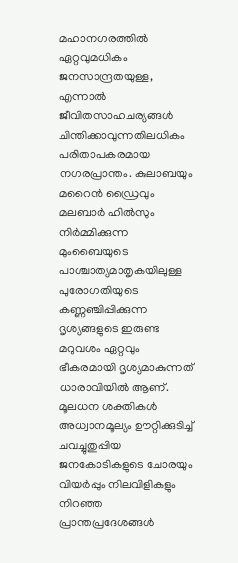മഹാനഗരത്തിൽ ഏറ്റവുമധികം ജനസാന്ദ്രതയുള്ള, എന്നാൽ ജീവിതസാഹചര്യങ്ങൾ ചിന്തിക്കാവുന്നതിലധികം പരിതാപകരമായ നഗരപ്രാന്തം. കുലാബയും മറൈൻ ഡ്രൈവും മലബാർ ഹിൽസും നിർമ്മിക്കുന്ന മുംബൈയുടെ പാശ്ചാത്യമാതൃകയിലുള്ള പുരോഗതിയുടെ കണ്ണഞ്ചിപ്പിക്കുന്ന ദൃശ്യങ്ങളുടെ ഇരുണ്ട മറുവശം ഏറ്റവും ഭീകരമായി ദൃശ്യമാകുന്നത്‌ ധാരാവിയിൽ ആണ്‌. മൂലധന ശക്തികൾ അധ്വാനമൂല്യം ഊറ്റിക്കുടിച്ച്‌  ചവച്ചുതുപ്പിയ ജനകോടികളുടെ ചോരയും വിയർപ്പും നിലവിളികളും നിറഞ്ഞ പ്രാന്തപ്രദേശങ്ങൾ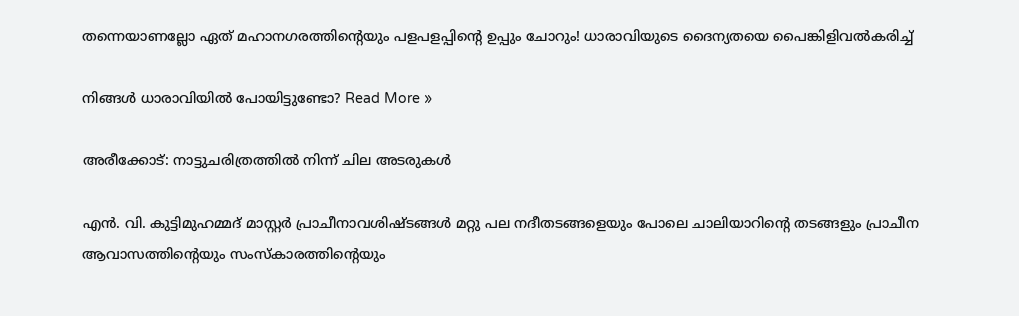തന്നെയാണല്ലോ ഏത്‌ മഹാനഗരത്തിന്റെയും പളപളപ്പിന്റെ ഉപ്പും ചോറും! ധാരാവിയുടെ ദൈന്യതയെ പൈങ്കിളിവൽകരിച്ച്‌

നിങ്ങൾ ധാരാവിയിൽ പോയിട്ടുണ്ടോ? Read More »

അരീക്കോട്: നാട്ടുചരിത്രത്തില്‍ നിന്ന് ചില അടരുകള്‍

എൻ. വി. കുട്ടിമുഹമ്മദ്‌ മാസ്റ്റർ പ്രാചീനാവശിഷ്ടങ്ങള്‍ മറ്റു പല നദീതടങ്ങളെയും പോലെ ചാലിയാറിന്റെ തടങ്ങളും പ്രാചീന ആവാസത്തിന്റെയും സംസ്‌കാരത്തിന്റെയും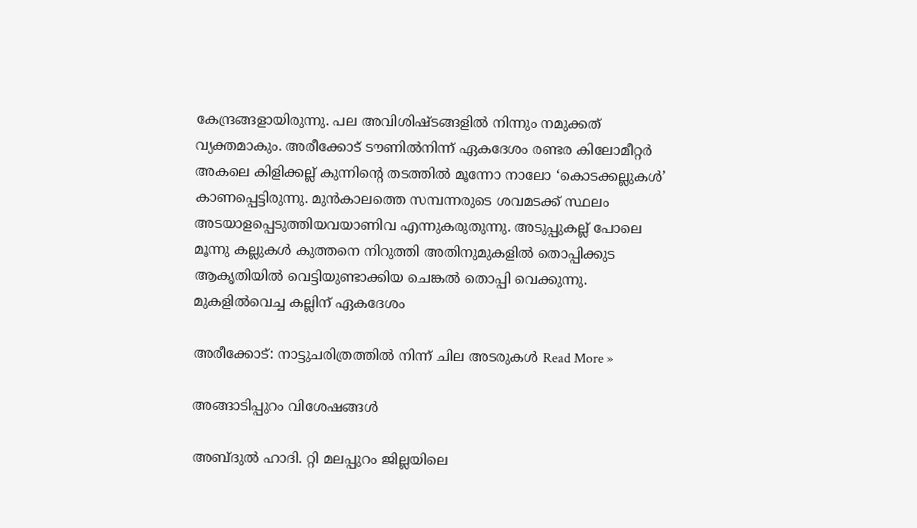കേന്ദ്രങ്ങളായിരുന്നു. പല അവിശിഷ്ടങ്ങളില്‍ നിന്നും നമുക്കത് വ്യക്തമാകും. അരീക്കോട് ടൗണിൽനിന്ന് ഏകദേശം രണ്ടര കിലോമീറ്റര്‍ അകലെ കിളിക്കല്ല് കുന്നിന്റെ തടത്തില്‍ മൂന്നോ നാലോ ‘കൊടക്കല്ലുകള്‍’ കാണപ്പെട്ടിരുന്നു. മുന്‍കാലത്തെ സമ്പന്നരുടെ ശവമടക്ക് സ്ഥലം അടയാളപ്പെടുത്തിയവയാണിവ എന്നുകരുതുന്നു. അടുപ്പുകല്ല് പോലെ മൂന്നു കല്ലുകള്‍ കുത്തനെ നിറുത്തി അതിനുമുകളില്‍ തൊപ്പിക്കുട ആകൃതിയില്‍ വെട്ടിയുണ്ടാക്കിയ ചെങ്കല്‍ തൊപ്പി വെക്കുന്നു. മുകളില്‍വെച്ച കല്ലിന് ഏകദേശം

അരീക്കോട്: നാട്ടുചരിത്രത്തില്‍ നിന്ന് ചില അടരുകള്‍ Read More »

അങ്ങാടിപ്പുറം വിശേഷങ്ങൾ

അബ്ദുല്‍ ഹാദി. റ്റി മലപ്പുറം ജില്ലയിലെ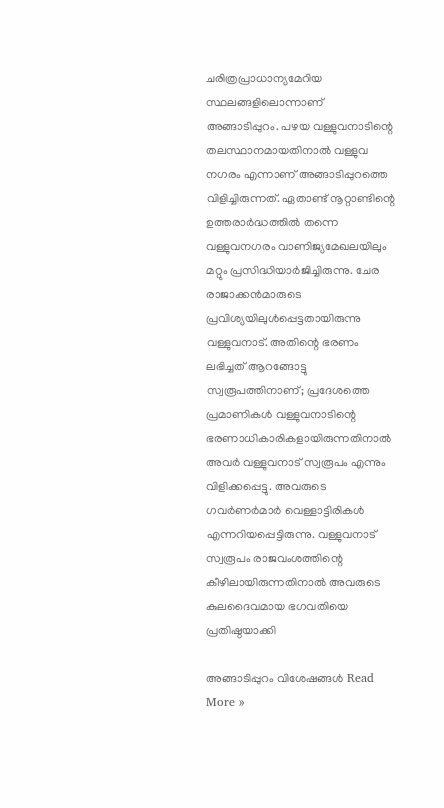ചരിത്രപ്രാധാന്യമേറിയ സ്ഥലങ്ങളിലൊന്നാണ് അങ്ങാടിപ്പുറം. പഴയ വള്ളുവനാടിന്റെ തലസ്ഥാനമായതിനാല്‍ വള്ളുവ നഗരം എന്നാണ് അങ്ങാടിപ്പുറത്തെ വിളിച്ചിരുന്നത്. ഏതാണ്ട് നൂറ്റാണ്ടിന്റെ ഉത്തരാര്‍ദ്ധത്തില്‍ തന്നെ വള്ളുവനഗരം വാണിജ്യമേഖലയിലും മറ്റും പ്രസിദ്ധിയാര്‍ജിച്ചിരുന്നു. ചേര രാജാക്കന്‍മാരുടെ പ്രവിശ്യയിലുള്‍പ്പെട്ടതായിരുന്നു വള്ളുവനാട്. അതിന്റെ ഭരണം ലഭിച്ചത് ആറങ്ങോട്ടു സ്വരൂപത്തിനാണ്; പ്രദേശത്തെ പ്രമാണികള്‍ വള്ളുവനാടിന്റെ ഭരണാധികാരികളായിരുന്നതിനാല്‍ അവര്‍ വള്ളുവനാട് സ്വരൂപം എന്നും വിളിക്കപ്പെട്ടു. അവരുടെ ഗവര്‍ണര്‍മാര്‍ വെള്ളാട്ടിരികള്‍ എന്നറിയപ്പെട്ടിരുന്നു. വള്ളുവനാട് സ്വരൂപം രാജവംശത്തിന്റെ കീഴിലായിരുന്നതിനാല്‍ അവരുടെ കുലദൈവമായ ഭഗവതിയെ പ്രതിഷ്ഠയാക്കി

അങ്ങാടിപ്പുറം വിശേഷങ്ങൾ Read More »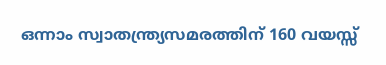ഒന്നാം സ്വാതന്ത്ര്യസമരത്തിന് 160 വയസ്സ്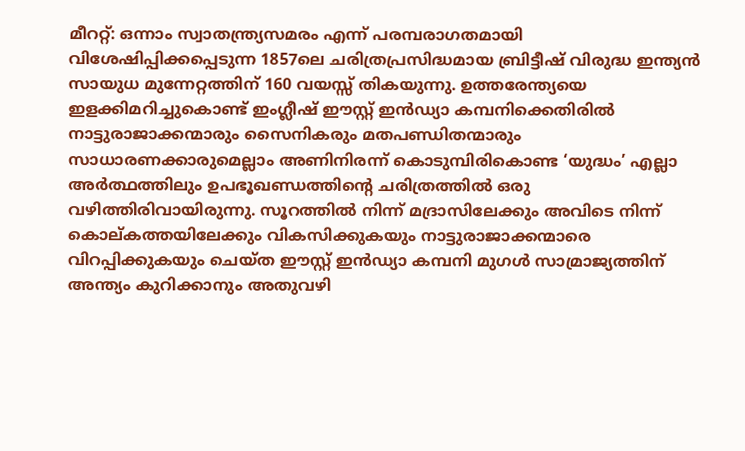മീററ്റ്: ഒന്നാം സ്വാതന്ത്ര്യസമരം എന്ന് പരമ്പരാഗതമായി വിശേഷിപ്പിക്കപ്പെടുന്ന 1857ലെ ചരിത്രപ്രസിദ്ധമായ ബ്രിട്ടീഷ് വിരുദ്ധ ഇന്ത്യൻ സായുധ മുന്നേറ്റത്തിന് 160 വയസ്സ് തികയുന്നു. ഉത്തരേന്ത്യയെ ഇളക്കിമറിച്ചുകൊണ്ട് ഇംഗ്ലീഷ് ഈസ്റ്റ് ഇൻഡ്യാ കമ്പനിക്കെതിരിൽ നാട്ടുരാജാക്കന്മാരും സൈനികരും മതപണ്ഡിതന്മാരും സാധാരണക്കാരുമെല്ലാം അണിനിരന്ന് കൊടുമ്പിരികൊണ്ട ‘യുദ്ധം’ എല്ലാ അർത്ഥത്തിലും ഉപഭൂഖണ്ഡത്തിന്റെ ചരിത്രത്തിൽ ഒരു വഴിത്തിരിവായിരുന്നു. സൂറത്തിൽ നിന്ന് മദ്രാസിലേക്കും അവിടെ നിന്ന് കൊല്കത്തയിലേക്കും വികസിക്കുകയും നാട്ടുരാജാക്കന്മാരെ വിറപ്പിക്കുകയും ചെയ്ത ഈസ്റ്റ് ഇൻഡ്യാ കമ്പനി മുഗൾ സാമ്രാജ്യത്തിന് അന്ത്യം കുറിക്കാനും അതുവഴി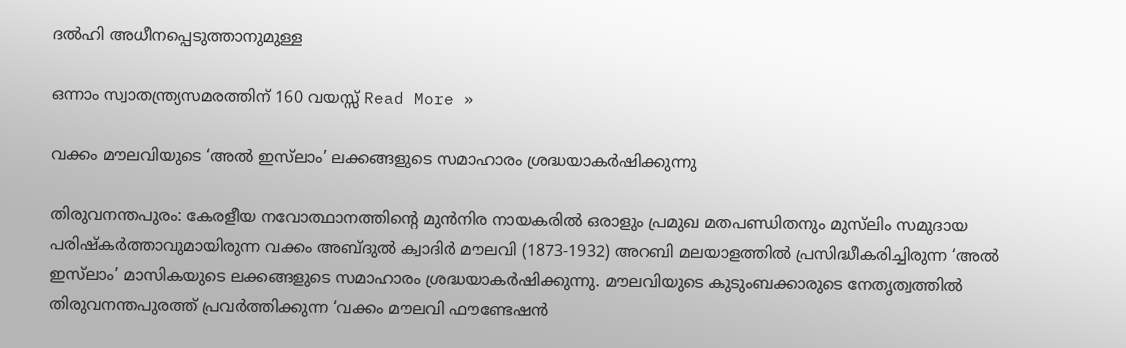ദൽഹി അധീനപ്പെടുത്താനുമുള്ള

ഒന്നാം സ്വാതന്ത്ര്യസമരത്തിന് 160 വയസ്സ് Read More »

വക്കം മൗലവിയുടെ ‘അൽ ഇസ്‌ലാം’ ലക്കങ്ങളുടെ സമാഹാരം ശ്രദ്ധയാകർഷിക്കുന്നു

തിരുവനന്തപുരം: കേരളീയ നവോത്ഥാനത്തിന്റെ മുൻനിര നായകരിൽ ഒരാളും പ്രമുഖ മതപണ്ഡിതനും മുസ്‌ലിം സമുദായ പരിഷ്കർത്താവുമായിരുന്ന വക്കം അബ്ദുൽ ക്വാദിർ മൗലവി (1873-1932) അറബി മലയാളത്തിൽ പ്രസിദ്ധീകരിച്ചിരുന്ന ‘അൽ ഇസ്‌ലാം’ മാസികയുടെ ലക്കങ്ങളുടെ സമാഹാരം ശ്രദ്ധയാകർഷിക്കുന്നു. മൗലവിയുടെ കുടുംബക്കാരുടെ നേതൃത്വത്തിൽ തിരുവനന്തപുരത്ത് പ്രവർത്തിക്കുന്ന ‘വക്കം മൗലവി ഫൗണ്ടേഷൻ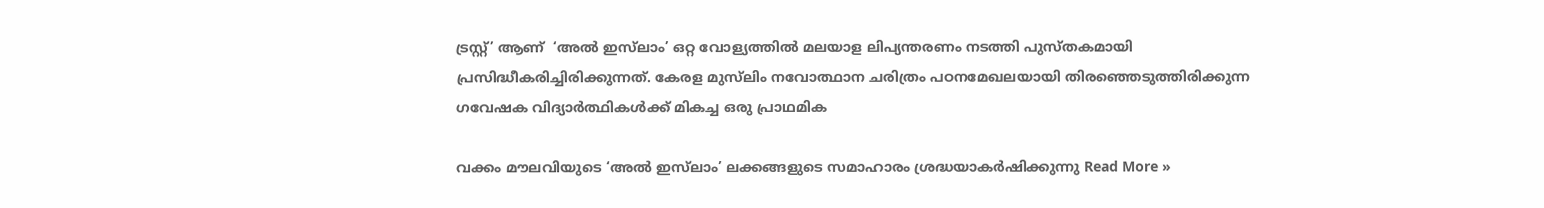ട്രസ്റ്റ്’ ആണ്  ‘അൽ ഇസ്‌ലാം’ ഒറ്റ വോള്യത്തിൽ മലയാള ലിപ്യന്തരണം നടത്തി പുസ്തകമായി പ്രസിദ്ധീകരിച്ചിരിക്കുന്നത്. കേരള മുസ്‌ലിം നവോത്ഥാന ചരിത്രം പഠനമേഖലയായി തിരഞ്ഞെടുത്തിരിക്കുന്ന ഗവേഷക വിദ്യാർത്ഥികൾക്ക് മികച്ച ഒരു പ്രാഥമിക

വക്കം മൗലവിയുടെ ‘അൽ ഇസ്‌ലാം’ ലക്കങ്ങളുടെ സമാഹാരം ശ്രദ്ധയാകർഷിക്കുന്നു Read More »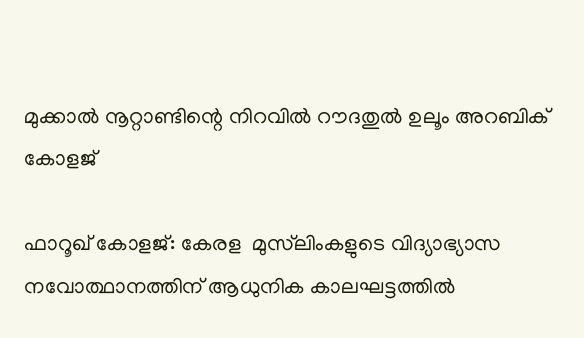മുക്കാൽ നൂറ്റാണ്ടിന്റെ നിറവിൽ റൗദതുൽ ഉലൂം അറബിക് കോളജ്

ഫാറൂഖ് കോളജ്: കേരള  മുസ്‌ലിംകളുടെ വിദ്യാഭ്യാസ നവോത്ഥാനത്തിന് ആധുനിക കാലഘട്ടത്തിൽ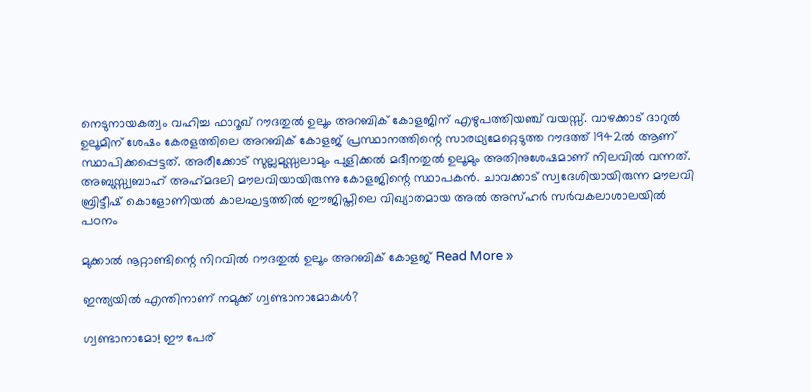നെടുനായകത്വം വഹിച്ച ഫാറൂഖ് റൗദതുൽ ഉലൂം അറബിക് കോളജിന് എഴുപത്തിയഞ്ച് വയസ്സ്. വാഴക്കാട് ദാറുൽ ഉലൂമിന് ശേഷം കേരളത്തിലെ അറബിക് കോളജ് പ്രസ്ഥാനത്തിന്റെ സാരഥ്യമേറ്റെടുത്ത റൗദത്ത് 1942ൽ ആണ് സ്ഥാപിക്കപ്പെട്ടത്. അരീക്കോട് സുല്ലമുസ്സലാമും പുളിക്കൽ മദീനതുൽ ഉലൂമും അതിനുശേഷമാണ് നിലവിൽ വന്നത്. അബുസ്സ്വബാഹ് അഹ്‌മദലി മൗലവിയായിരുന്നു കോളജിന്റെ സ്ഥാപകൻ. ചാവക്കാട് സ്വദേശിയായിരുന്ന മൗലവി ബ്രിട്ടീഷ് കൊളോണിയൽ കാലഘട്ടത്തിൽ ഈജിപ്തിലെ വിഖ്യാതമായ അൽ അസ്ഹർ സർവകലാശാലയിൽ പഠനം

മുക്കാൽ നൂറ്റാണ്ടിന്റെ നിറവിൽ റൗദതുൽ ഉലൂം അറബിക് കോളജ് Read More »

ഇന്ത്യയിൽ എന്തിനാണ് നമുക്ക് ഗ്വണ്ടാനാമോകൾ?

ഗ്വണ്ടാനാമോ! ഈ പേര്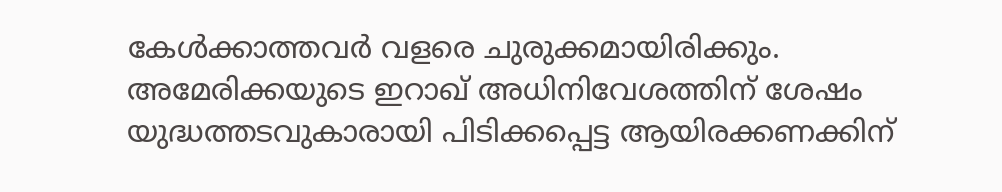കേൾക്കാത്തവർ വളരെ ചുരുക്കമായിരിക്കും. അമേരിക്കയുടെ ഇറാഖ് അധിനിവേശത്തിന് ശേഷം യുദ്ധത്തടവുകാരായി പിടിക്കപ്പെട്ട ആയിരക്കണക്കിന്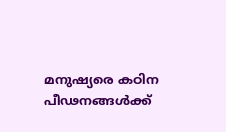മനുഷ്യരെ കഠിന പീഢനങ്ങൾക്ക്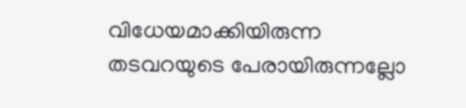വിധേയമാക്കിയിരുന്ന തടവറയുടെ പേരായിരുന്നല്ലോ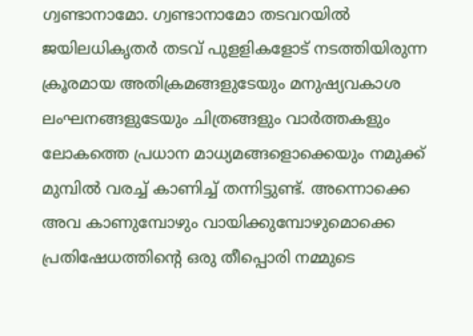ഗ്വണ്ടാനാമോ. ഗ്വണ്ടാനാമോ തടവറയിൽ ജയിലധികൃതർ തടവ് പുളളികളോട് നടത്തിയിരുന്ന ക്രൂരമായ അതിക്രമങ്ങളുടേയും മനുഷ്യവകാശ ലംഘനങ്ങളുടേയും ചിത്രങ്ങളും വാർത്തകളും ലോകത്തെ പ്രധാന മാധ്യമങ്ങളൊക്കെയും നമുക്ക് മുമ്പിൽ വരച്ച് കാണിച്ച് തന്നിട്ടുണ്ട്. അന്നൊക്കെ അവ കാണുമ്പോഴും വായിക്കുമ്പോഴുമൊക്കെ പ്രതിഷേധത്തിന്റെ ഒരു തീപ്പൊരി നമ്മുടെ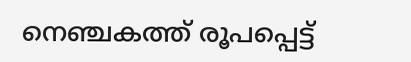നെഞ്ചകത്ത് രൂപപ്പെട്ട്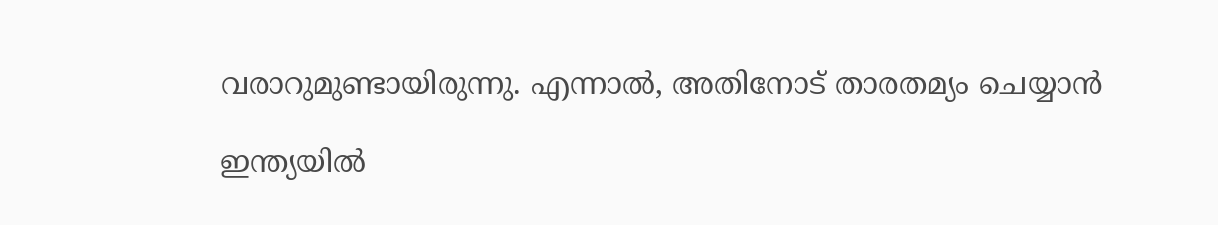വരാറുമുണ്ടായിരുന്നു. എന്നാൽ, അതിനോട് താരതമ്യം ചെയ്യാൻ

ഇന്ത്യയിൽ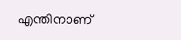എന്തിനാണ്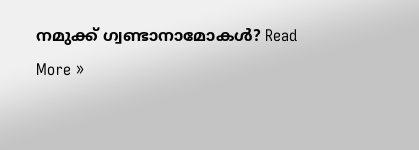നമുക്ക് ഗ്വണ്ടാനാമോകൾ? Read More »